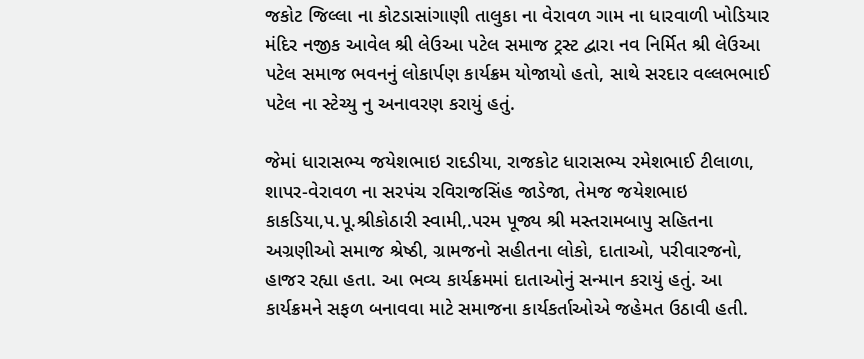જકોટ જિલ્લા ના કોટડાસાંગાણી તાલુકા ના વેરાવળ ગામ ના ધારવાળી ખોડિયાર મંદિર નજીક આવેલ શ્રી લેઉઆ પટેલ સમાજ ટ્રસ્ટ દ્વારા નવ નિર્મિત શ્રી લેઉઆ પટેલ સમાજ ભવનનું લોકાર્પણ કાર્યક્રમ યોજાયો હતો, સાથે સરદાર વલ્લભભાઈ પટેલ ના સ્ટેચ્યુ નુ અનાવરણ કરાયું હતું.

જેમાં ધારાસભ્ય જયેશભાઇ રાદડીયા, રાજકોટ ધારાસભ્ય રમેશભાઈ ટીલાળા, શાપર-વેરાવળ ના સરપંચ રવિરાજસિંહ જાડેજા, તેમજ જયેશભાઇ કાકડિયા,પ.પૂ.શ્રીકોઠારી સ્વામી,.પરમ પૂજ્ય શ્રી મસ્તરામબાપુ સહિતના અગ્રણીઓ સમાજ શ્રેષ્ઠી, ગ્રામજનો સહીતના લોકો, દાતાઓ, પરીવારજનો, હાજર રહ્યા હતા. આ ભવ્ય કાર્યક્રમમાં દાતાઓનું સન્માન કરાયું હતું. આ કાર્યક્રમને સફળ બનાવવા માટે સમાજના કાર્યકર્તાઓએ જહેમત ઉઠાવી હતી.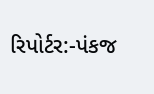રિપોર્ટર:-પંકજ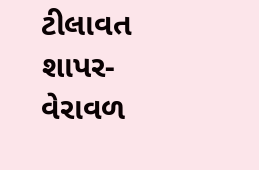ટીલાવત શાપર-વેરાવળ